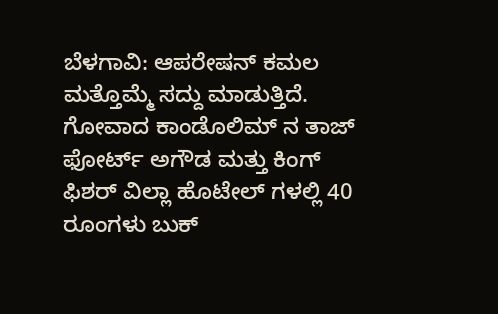ಬೆಳಗಾವಿ: ಆಪರೇಷನ್ ಕಮಲ ಮತ್ತೊಮ್ಮೆ ಸದ್ದು ಮಾಡುತ್ತಿದೆ. ಗೋವಾದ ಕಾಂಡೊಲಿಮ್ ನ ತಾಜ್ ಫೋರ್ಟ್ ಅಗೌಡ ಮತ್ತು ಕಿಂಗ್ ಫಿಶರ್ ವಿಲ್ಲಾ ಹೊಟೇಲ್ ಗಳಲ್ಲಿ 40 ರೂಂಗಳು ಬುಕ್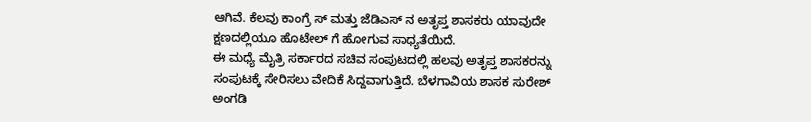ಆಗಿವೆ. ಕೆಲವು ಕಾಂಗ್ರೆ ಸ್ ಮತ್ತು ಜೆಡಿಎಸ್ ನ ಅತೃಪ್ತ ಶಾಸಕರು ಯಾವುದೇ ಕ್ಷಣದಲ್ಲಿಯೂ ಹೊಟೇಲ್ ಗೆ ಹೋಗುವ ಸಾಧ್ಯತೆಯಿದೆ.
ಈ ಮಧ್ಯೆ ಮೈತ್ರಿ ಸರ್ಕಾರದ ಸಚಿವ ಸಂಪುಟದಲ್ಲಿ ಹಲವು ಅತೃಪ್ತ ಶಾಸಕರನ್ನು ಸಂಪುಟಕ್ಕೆ ಸೇರಿಸಲು ವೇದಿಕೆ ಸಿದ್ದವಾಗುತ್ತಿದೆ. ಬೆಳಗಾವಿಯ ಶಾಸಕ ಸುರೇಶ್ ಅಂಗಡಿ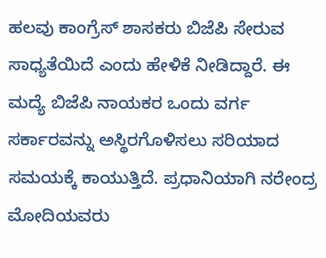ಹಲವು ಕಾಂಗ್ರೆಸ್ ಶಾಸಕರು ಬಿಜೆಪಿ ಸೇರುವ ಸಾಧ್ಯತೆಯಿದೆ ಎಂದು ಹೇಳಿಕೆ ನೀಡಿದ್ದಾರೆ. ಈ ಮದ್ಯೆ ಬಿಜೆಪಿ ನಾಯಕರ ಒಂದು ವರ್ಗ ಸರ್ಕಾರವನ್ನು ಅಸ್ಥಿರಗೊಳಿಸಲು ಸರಿಯಾದ ಸಮಯಕ್ಕೆ ಕಾಯುತ್ತಿದೆ. ಪ್ರಧಾನಿಯಾಗಿ ನರೇಂದ್ರ ಮೋದಿಯವರು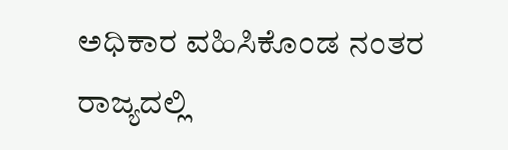ಅಧಿಕಾರ ವಹಿಸಿಕೊಂಡ ನಂತರ ರಾಜ್ಯದಲ್ಲಿ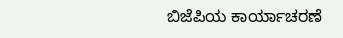ಬಿಜೆಪಿಯ ಕಾರ್ಯಾಚರಣೆ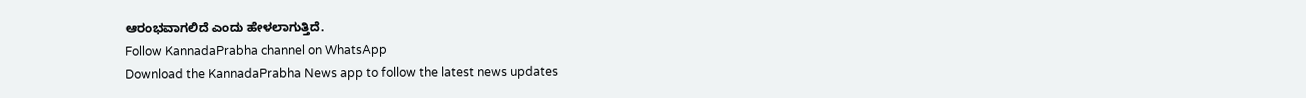ಆರಂಭವಾಗಲಿದೆ ಎಂದು ಹೇಳಲಾಗುತ್ತಿದೆ.
Follow KannadaPrabha channel on WhatsApp
Download the KannadaPrabha News app to follow the latest news updates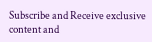Subscribe and Receive exclusive content and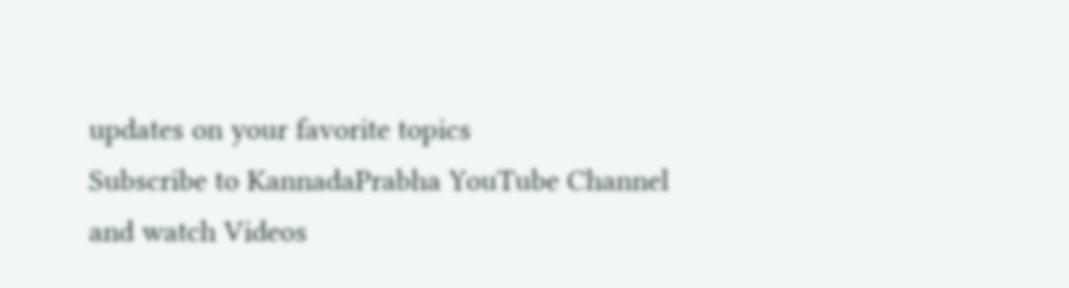updates on your favorite topics
Subscribe to KannadaPrabha YouTube Channel and watch Videos